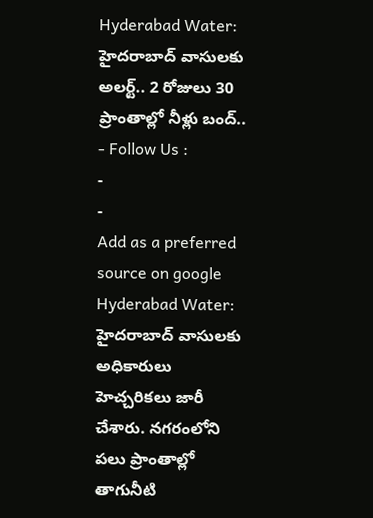Hyderabad Water: హైదరాబాద్ వాసులకు అలర్ట్.. 2 రోజులు 30 ప్రాంతాల్లో నీళ్లు బంద్..
- Follow Us :
-
-
Add as a preferred
source on google
Hyderabad Water: హైదరాబాద్ వాసులకు అధికారులు హెచ్చరికలు జారీ చేశారు. నగరంలోని పలు ప్రాంతాల్లో తాగునీటి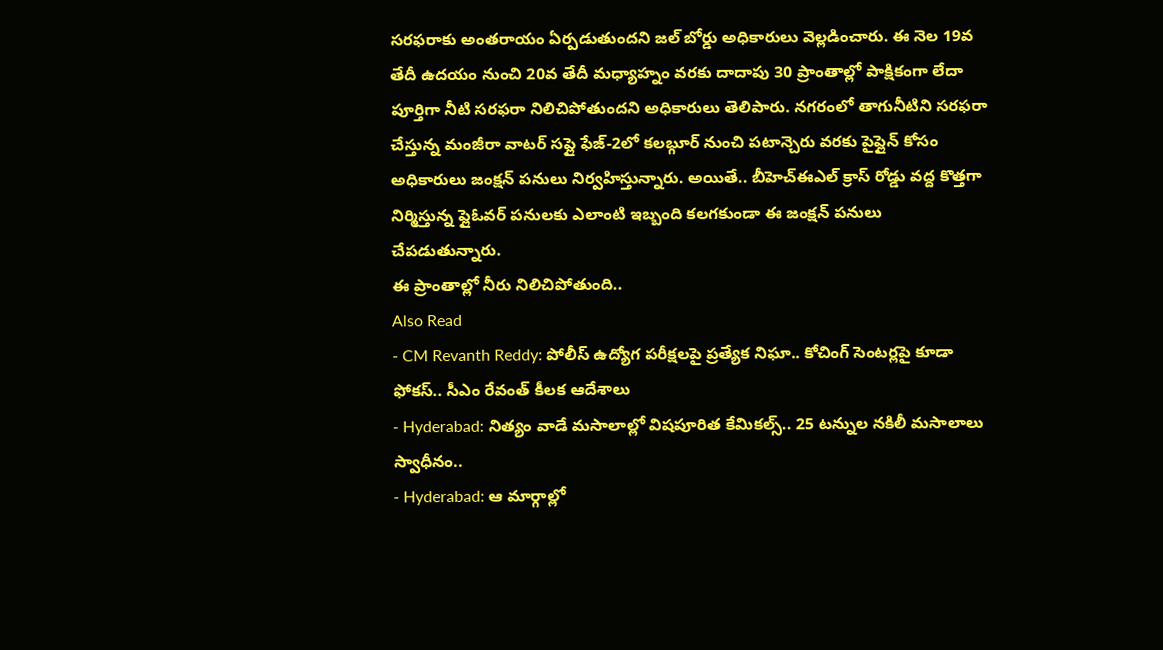సరఫరాకు అంతరాయం ఏర్పడుతుందని జల్ బోర్డు అధికారులు వెల్లడించారు. ఈ నెల 19వ తేదీ ఉదయం నుంచి 20వ తేదీ మధ్యాహ్నం వరకు దాదాపు 30 ప్రాంతాల్లో పాక్షికంగా లేదా పూర్తిగా నీటి సరఫరా నిలిచిపోతుందని అధికారులు తెలిపారు. నగరంలో తాగునీటిని సరఫరా చేస్తున్న మంజీరా వాటర్ సప్లై ఫేజ్-2లో కలబ్గూర్ నుంచి పటాన్చెరు వరకు పైప్లైన్ కోసం అధికారులు జంక్షన్ పనులు నిర్వహిస్తున్నారు. అయితే.. బీహెచ్ఈఎల్ క్రాస్ రోడ్డు వద్ద కొత్తగా నిర్మిస్తున్న ఫ్లైఓవర్ పనులకు ఎలాంటి ఇబ్బంది కలగకుండా ఈ జంక్షన్ పనులు చేపడుతున్నారు.
ఈ ప్రాంతాల్లో నీరు నిలిచిపోతుంది..
Also Read
- CM Revanth Reddy: పోలీస్ ఉద్యోగ పరీక్షలపై ప్రత్యేక నిఘా.. కోచింగ్ సెంటర్లపై కూడా ఫోకస్.. సీఎం రేవంత్ కీలక ఆదేశాలు
- Hyderabad: నిత్యం వాడే మసాలాల్లో విషపూరిత కేమికల్స్.. 25 టన్నుల నకిలీ మసాలాలు స్వాధీనం..
- Hyderabad: ఆ మార్గాల్లో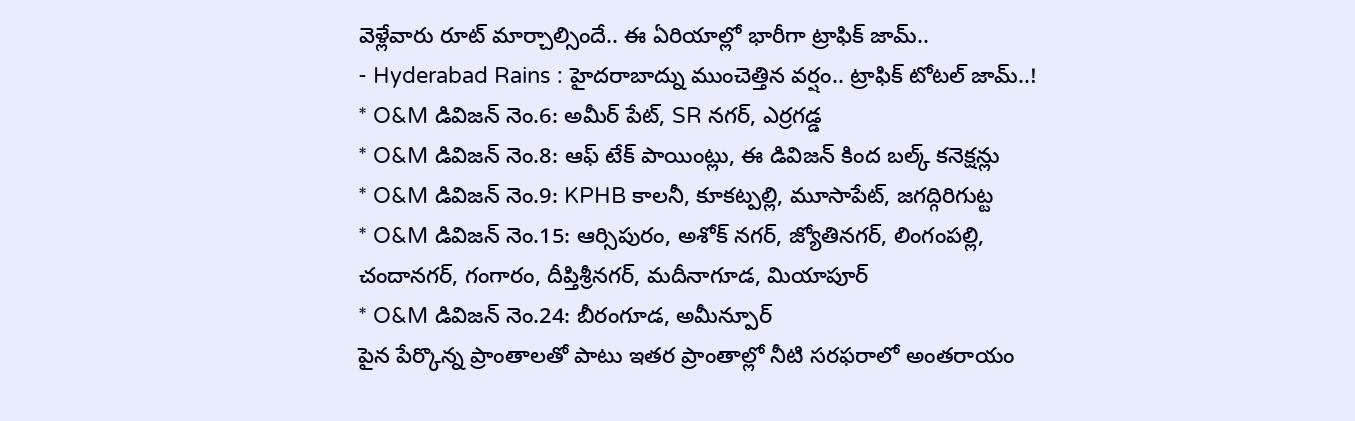వెళ్లేవారు రూట్ మార్చాల్సిందే.. ఈ ఏరియాల్లో భారీగా ట్రాఫిక్ జామ్..
- Hyderabad Rains : హైదరాబాద్ను ముంచెత్తిన వర్షం.. ట్రాఫిక్ టోటల్ జామ్..!
* O&M డివిజన్ నెం.6: అమీర్ పేట్, SR నగర్, ఎర్రగడ్డ
* O&M డివిజన్ నెం.8: ఆఫ్ టేక్ పాయింట్లు, ఈ డివిజన్ కింద బల్క్ కనెక్షన్లు
* O&M డివిజన్ నెం.9: KPHB కాలనీ, కూకట్పల్లి, మూసాపేట్, జగద్గిరిగుట్ట
* O&M డివిజన్ నెం.15: ఆర్సిపురం, అశోక్ నగర్, జ్యోతినగర్, లింగంపల్లి, చందానగర్, గంగారం, దీప్తిశ్రీనగర్, మదీనాగూడ, మియాపూర్
* O&M డివిజన్ నెం.24: బీరంగూడ, అమీన్పూర్
పైన పేర్కొన్న ప్రాంతాలతో పాటు ఇతర ప్రాంతాల్లో నీటి సరఫరాలో అంతరాయం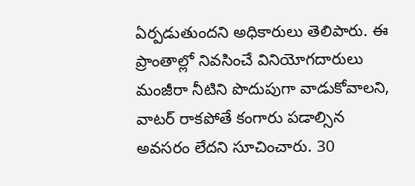ఏర్పడుతుందని అధికారులు తెలిపారు. ఈ ప్రాంతాల్లో నివసించే వినియోగదారులు మంజీరా నీటిని పొదుపుగా వాడుకోవాలని, వాటర్ రాకపోతే కంగారు పడాల్సిన అవసరం లేదని సూచించారు. 30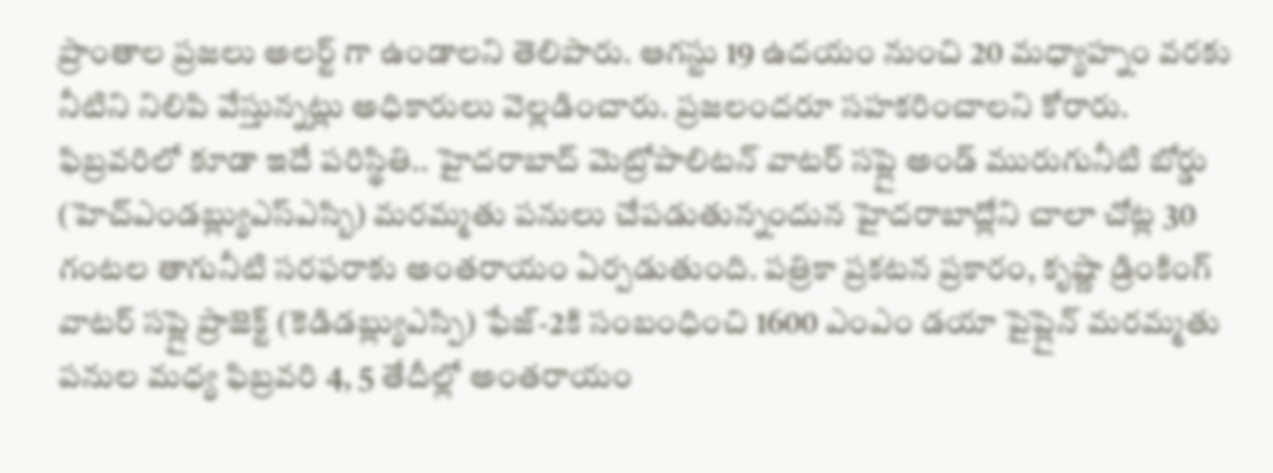ప్రాంతాల ప్రజలు అలర్ట్ గా ఉండాలని తెలిపారు. ఆగస్టు 19 ఉదయం నుంచి 20 మధ్యాహ్నం వరకు నీటిని నిలిపి వేస్తున్నట్లు అధికారులు వెల్లడించారు. ప్రజలందరూ సహకరించాలని కోరారు.
ఫిబ్రవరిలో కూడా ఇదే పరిస్థితి.. హైదరాబాద్ మెట్రోపాలిటన్ వాటర్ సప్లై అండ్ మురుగునీటి బోర్డు (హెచ్ఎండబ్ల్యుఎస్ఎస్బి) మరమ్మతు పనులు చేపడుతున్నందున హైదరాబాద్లోని చాలా చోట్ల 30 గంటల తాగునీటి సరఫరాకు అంతరాయం ఏర్పడుతుంది. పత్రికా ప్రకటన ప్రకారం, కృష్ణా డ్రింకింగ్ వాటర్ సప్లై ప్రాజెక్ట్ (కెడిడబ్ల్యుఎస్పి) ఫేజ్-2కి సంబంధించి 1600 ఎంఎం డయా పైప్లైన్ మరమ్మతు పనుల మధ్య ఫిబ్రవరి 4, 5 తేదీల్లో అంతరాయం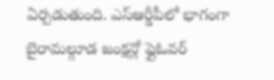ఏర్పడుతుంది. ఎస్ఆర్డీపీలో భాగంగా బైరామల్గూడ జంక్షన్లో ఫ్లైఓవర్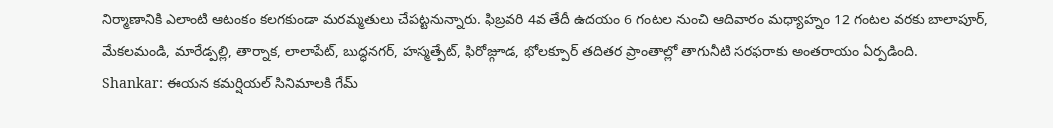నిర్మాణానికి ఎలాంటి ఆటంకం కలగకుండా మరమ్మతులు చేపట్టనున్నారు. ఫిబ్రవరి 4వ తేదీ ఉదయం 6 గంటల నుంచి ఆదివారం మధ్యాహ్నం 12 గంటల వరకు బాలాపూర్, మేకలమండి, మారేడ్పల్లి, తార్నాక, లాలాపేట్, బుద్ధనగర్, హస్మత్పేట్, ఫిరోజ్గూడ, భోలక్పూర్ తదితర ప్రాంతాల్లో తాగునీటి సరఫరాకు అంతరాయం ఏర్పడింది.
Shankar: ఈయన కమర్షియల్ సినిమాలకి గేమ్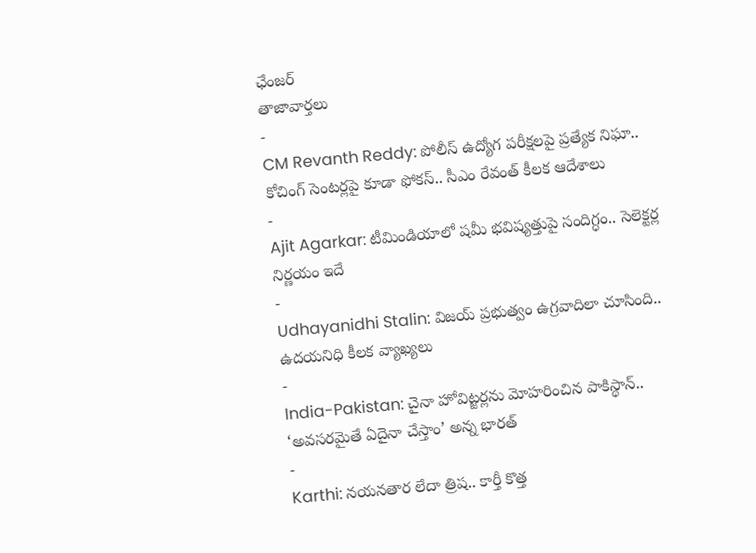ఛేంజర్
తాజావార్తలు
-
CM Revanth Reddy: పోలీస్ ఉద్యోగ పరీక్షలపై ప్రత్యేక నిఘా.. కోచింగ్ సెంటర్లపై కూడా ఫోకస్.. సీఎం రేవంత్ కీలక ఆదేశాలు
-
Ajit Agarkar: టీమిండియాలో షమీ భవిష్యత్తుపై సందిగ్ధం.. సెలెక్టర్ల నిర్ణయం ఇదే
-
Udhayanidhi Stalin: విజయ్ ప్రభుత్వం ఉగ్రవాదిలా చూసింది.. ఉదయనిధి కీలక వ్యాఖ్యలు
-
India-Pakistan: చైనా హోవిట్జర్లను మోహరించిన పాకిస్థాన్.. ‘అవసరమైతే ఏదైనా చేస్తాం’ అన్న భారత్
-
Karthi: నయనతార లేదా త్రిష.. కార్తీ కొత్త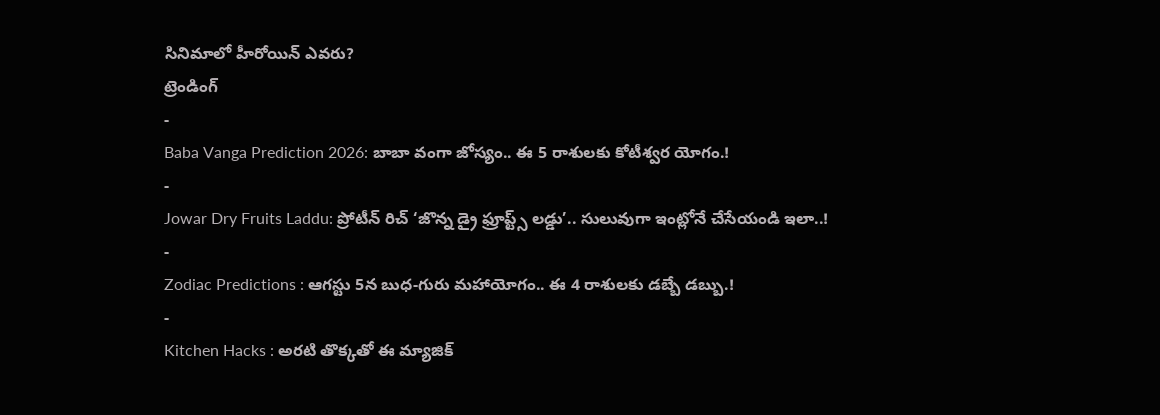సినిమాలో హీరోయిన్ ఎవరు?
ట్రెండింగ్
-
Baba Vanga Prediction 2026: బాబా వంగా జోస్యం.. ఈ 5 రాశులకు కోటీశ్వర యోగం.!
-
Jowar Dry Fruits Laddu: ప్రోటీన్ రిచ్ ‘జొన్న డ్రై ఫ్రూప్ట్స్ లడ్డు’.. సులువుగా ఇంట్లోనే చేసేయండి ఇలా..!
-
Zodiac Predictions : ఆగస్టు 5న బుధ-గురు మహాయోగం.. ఈ 4 రాశులకు డబ్బే డబ్బు.!
-
Kitchen Hacks : అరటి తొక్కతో ఈ మ్యాజిక్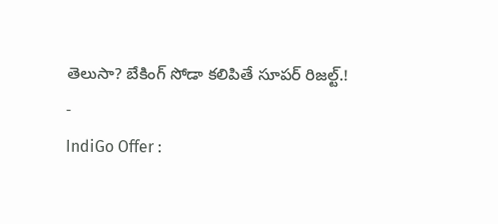తెలుసా? బేకింగ్ సోడా కలిపితే సూపర్ రిజల్ట్.!
-
IndiGo Offer :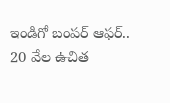ఇండిగో బంపర్ ఆఫర్.. 20 వేల ఉచిత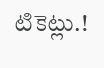టికెట్లు.!